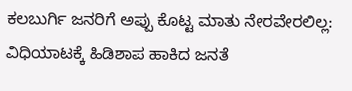ಕಲಬುರ್ಗಿ ಜನರಿಗೆ ಅಪ್ಪು ಕೊಟ್ಟ ಮಾತು ನೇರವೇರಲಿಲ್ಲ: ವಿಧಿಯಾಟಕ್ಕೆ ಹಿಡಿಶಾಪ ಹಾಕಿದ ಜನತೆ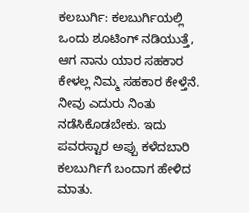ಕಲಬುರ್ಗಿ: ಕಲಬುರ್ಗಿಯಲ್ಲಿ ಒಂದು ಶೂಟಿಂಗ್ ನಡಿಯುತ್ತೆ, ಆಗ ನಾನು ಯಾರ ಸಹಕಾರ ಕೇಳಲ್ಲ ನಿಮ್ಮ ಸಹಕಾರ ಕೇಳ್ತೆನೆ. ನೀವು ಎದುರು ನಿಂತು ನಡೆಸಿಕೊಡಬೇಕು. ಇದು ಪವರಸ್ಟಾರ ಅಪ್ಪು ಕಳೆದಬಾರಿ ಕಲಬುರ್ಗಿಗೆ ಬಂದಾಗ ಹೇಳಿದ ಮಾತು.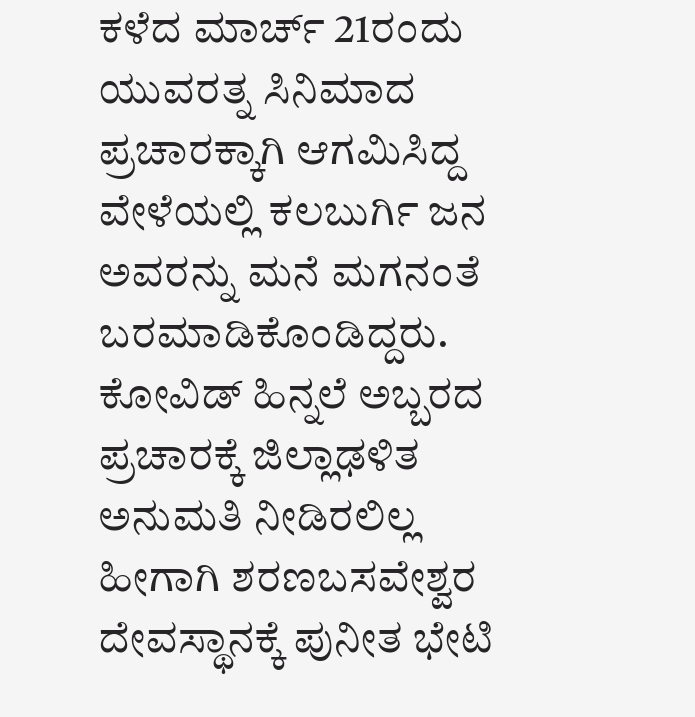ಕಳೆದ ಮಾರ್ಚ್ 21ರಂದು ಯುವರತ್ನ ಸಿನಿಮಾದ ಪ್ರಚಾರಕ್ಕಾಗಿ ಆಗಮಿಸಿದ್ದ ವೇಳೆಯಲ್ಲಿ ಕಲಬುರ್ಗಿ ಜನ ಅವರನ್ನು ಮನೆ ಮಗನಂತೆ ಬರಮಾಡಿಕೊಂಡಿದ್ದರು. ಕೋವಿಡ್ ಹಿನ್ನಲೆ ಅಬ್ಬರದ ಪ್ರಚಾರಕ್ಕೆ ಜಿಲ್ಲಾಢಳಿತ ಅನುಮತಿ ನೀಡಿರಲಿಲ್ಲ ಹೀಗಾಗಿ ಶರಣಬಸವೇಶ್ವರ ದೇವಸ್ಥಾನಕ್ಕೆ ಪುನೀತ ಭೇಟಿ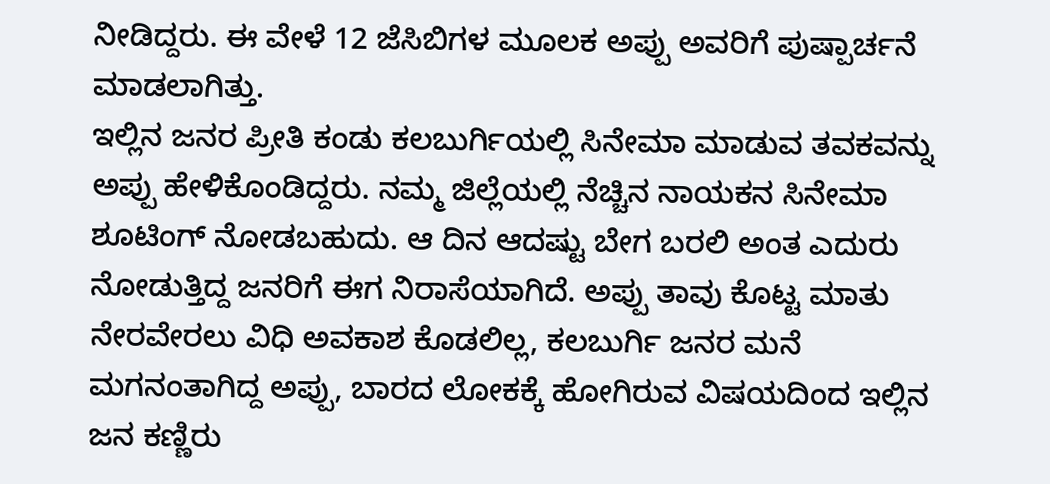ನೀಡಿದ್ದರು. ಈ ವೇಳೆ 12 ಜೆಸಿಬಿಗಳ ಮೂಲಕ ಅಪ್ಪು ಅವರಿಗೆ ಪುಷ್ಪಾರ್ಚನೆ ಮಾಡಲಾಗಿತ್ತು.
ಇಲ್ಲಿನ ಜನರ ಪ್ರೀತಿ ಕಂಡು ಕಲಬುರ್ಗಿಯಲ್ಲಿ ಸಿನೇಮಾ ಮಾಡುವ ತವಕವನ್ನು ಅಪ್ಪು ಹೇಳಿಕೊಂಡಿದ್ದರು. ನಮ್ಮ ಜಿಲ್ಲೆಯಲ್ಲಿ ನೆಚ್ಚಿನ ನಾಯಕನ ಸಿನೇಮಾ ಶೂಟಿಂಗ್ ನೋಡಬಹುದು. ಆ ದಿನ ಆದಷ್ಟು ಬೇಗ ಬರಲಿ ಅಂತ ಎದುರು ನೋಡುತ್ತಿದ್ದ ಜನರಿಗೆ ಈಗ ನಿರಾಸೆಯಾಗಿದೆ. ಅಪ್ಪು ತಾವು ಕೊಟ್ಟ ಮಾತು ನೇರವೇರಲು ವಿಧಿ ಅವಕಾಶ ಕೊಡಲಿಲ್ಲ, ಕಲಬುರ್ಗಿ ಜನರ ಮನೆ ಮಗನಂತಾಗಿದ್ದ ಅಪ್ಪು, ಬಾರದ ಲೋಕಕ್ಕೆ ಹೋಗಿರುವ ವಿಷಯದಿಂದ ಇಲ್ಲಿನ ಜನ ಕಣ್ಣಿರು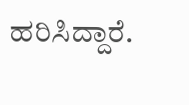ಹರಿಸಿದ್ದಾರೆ.